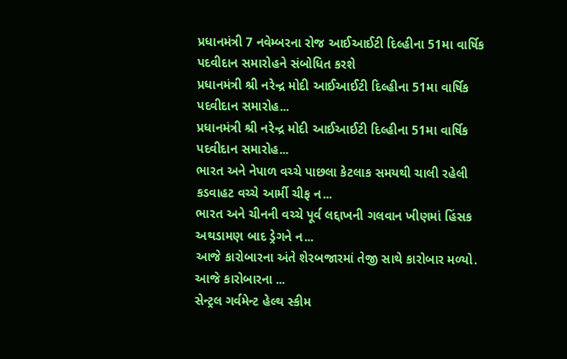પ્રધાનમંત્રી 7 નવેમ્બરના રોજ આઈઆઈટી દિલ્હીના 51મા વાર્ષિક પદવીદાન સમારોહને સંબોધિત કરશે
પ્રધાનમંત્રી શ્રી નરેન્દ્ર મોદી આઈઆઈટી દિલ્હીના 51મા વાર્ષિક પદવીદાન સમારોહ...
પ્રધાનમંત્રી શ્રી નરેન્દ્ર મોદી આઈઆઈટી દિલ્હીના 51મા વાર્ષિક પદવીદાન સમારોહ...
ભારત અને નેપાળ વચ્ચે પાછલા કેટલાક સમયથી ચાલી રહેલી કડવાહટ વચ્ચે આર્મી ચીફ ન...
ભારત અને ચીનની વચ્ચે પૂર્વ લદ્દાખની ગલવાન ખીણમાં હિંસક અથડામણ બાદ ડ્રેગને ન...
આજે કારોબારના અંતે શેરબજારમાં તેજી સાથે કારોબાર મળ્યો. આજે કારોબારના ...
સેન્ટ્રલ ગર્વમેન્ટ હેલ્થ સ્કીમ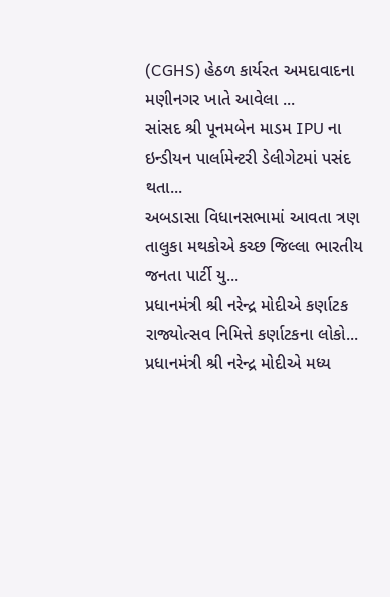(CGHS) હેઠળ કાર્યરત અમદાવાદના મણીનગર ખાતે આવેલા ...
સાંસદ શ્રી પૂનમબેન માડમ IPU ના ઇન્ડીયન પાર્લામેન્ટરી ડેલીગેટમાં પસંદ થતા...
અબડાસા વિધાનસભામાં આવતા ત્રણ તાલુકા મથકોએ કચ્છ જિલ્લા ભારતીય જનતા પાર્ટી યુ...
પ્રધાનમંત્રી શ્રી નરેન્દ્ર મોદીએ કર્ણાટક રાજ્યોત્સવ નિમિત્તે કર્ણાટકના લોકો...
પ્રધાનમંત્રી શ્રી નરેન્દ્ર મોદીએ મધ્ય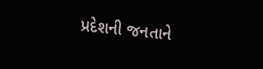પ્રદેશની જનતાને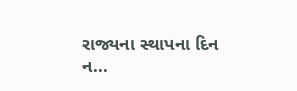રાજ્યના સ્થાપના દિન ન...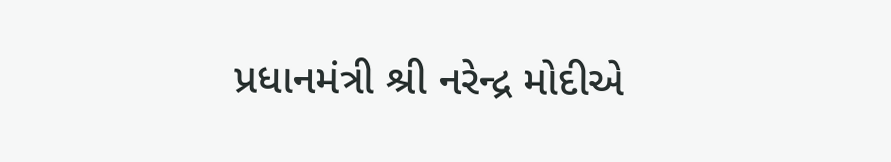પ્રધાનમંત્રી શ્રી નરેન્દ્ર મોદીએ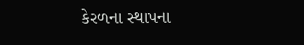કેરળના સ્થાપના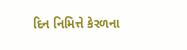દિન નિમિત્તે કેરળના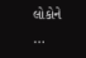લોકોને ...